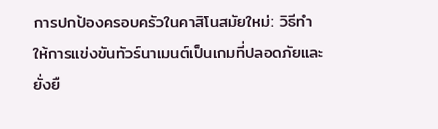การปกป้องครอบครัวในคาสิโนสมัยใหม่: วิธีทำให้การแข่งขันทัวร์นาเมนต์เป็นเกมที่ปลอดภัยและยั่งยื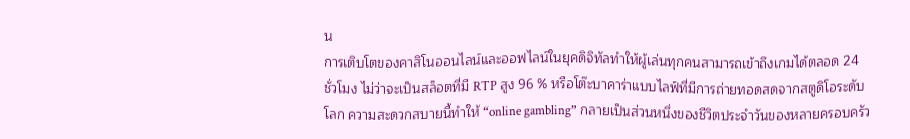น
การเติบโตของคาสิโนออนไลน์และออฟไลน์ในยุคดิจิทัลทำให้ผู้เล่นทุกคนสามารถเข้าถึงเกมได้ตลอด 24 ชั่วโมง ไม่ว่าจะเป็นสล็อตที่มี RTP สูง 96 % หรือโต๊ะบาคาร่าแบบไลฟ์ที่มีการถ่ายทอดสดจากสตูดิโอระดับโลก ความสะดวกสบายนี้ทำให้ “online gambling” กลายเป็นส่วนหนึ่งของชีวิตประจำวันของหลายครอบครัว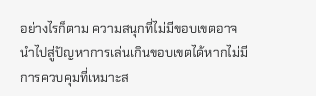อย่างไรก็ตาม ความสนุกที่ไม่มีขอบเขตอาจนำไปสู่ปัญหาการเล่นเกินขอบเขตได้หากไม่มีการควบคุมที่เหมาะส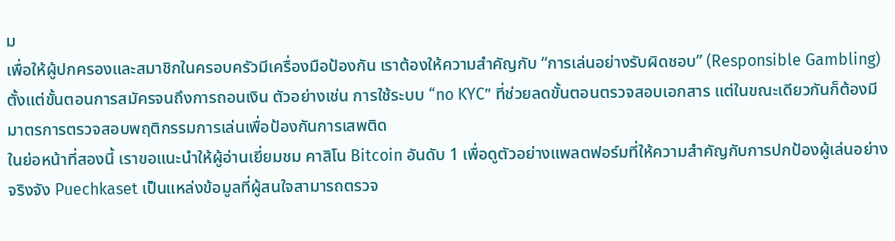ม
เพื่อให้ผู้ปกครองและสมาชิกในครอบครัวมีเครื่องมือป้องกัน เราต้องให้ความสำคัญกับ “การเล่นอย่างรับผิดชอบ” (Responsible Gambling) ตั้งแต่ขั้นตอนการสมัครจนถึงการถอนเงิน ตัวอย่างเช่น การใช้ระบบ “no KYC” ที่ช่วยลดขั้นตอนตรวจสอบเอกสาร แต่ในขณะเดียวกันก็ต้องมีมาตรการตรวจสอบพฤติกรรมการเล่นเพื่อป้องกันการเสพติด
ในย่อหน้าที่สองนี้ เราขอแนะนำให้ผู้อ่านเยี่ยมชม คาสิโน Bitcoin อันดับ 1 เพื่อดูตัวอย่างแพลตฟอร์มที่ให้ความสำคัญกับการปกป้องผู้เล่นอย่างจริงจัง Puechkaset เป็นแหล่งข้อมูลที่ผู้สนใจสามารถตรวจ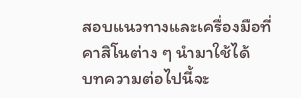สอบแนวทางและเครื่องมือที่คาสิโนต่าง ๆ นำมาใช้ได้
บทความต่อไปนี้จะ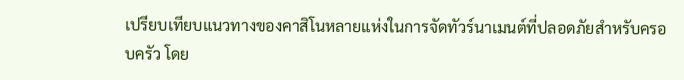เปรียบเทียบแนวทางของคาสิโนหลายแห่งในการจัดทัวร์นาเมนต์ที่ปลอดภัยสำหรับครอบครัว โดย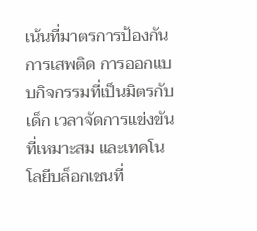เน้นที่มาตรการป้องกันการเสพติด การออกแบบกิจกรรมที่เป็นมิตรกับเด็ก เวลาจัดการแข่งขันที่เหมาะสม และเทคโนโลยีบล็อกเชนที่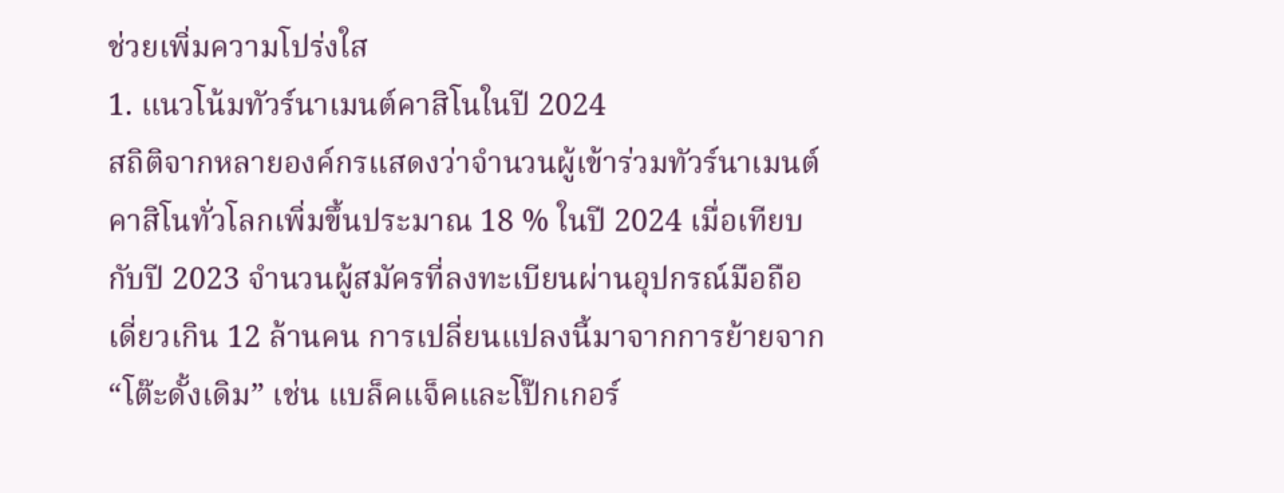ช่วยเพิ่มความโปร่งใส
1. แนวโน้มทัวร์นาเมนต์คาสิโนในปี 2024
สถิติจากหลายองค์กรแสดงว่าจำนวนผู้เข้าร่วมทัวร์นาเมนต์คาสิโนทั่วโลกเพิ่มขึ้นประมาณ 18 % ในปี 2024 เมื่อเทียบกับปี 2023 จำนวนผู้สมัครที่ลงทะเบียนผ่านอุปกรณ์มือถือเดี่ยวเกิน 12 ล้านคน การเปลี่ยนแปลงนี้มาจากการย้ายจาก “โต๊ะดั้งเดิม” เช่น แบล็คแจ็คและโป๊กเกอร์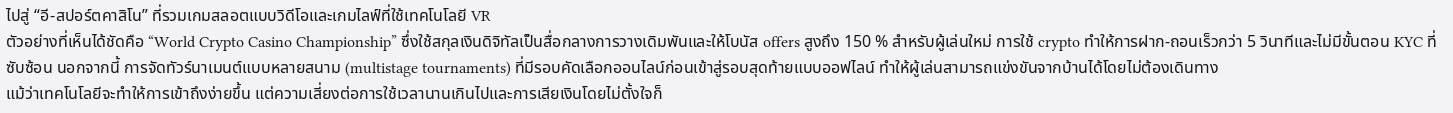ไปสู่ “อี‑สปอร์ตคาสิโน” ที่รวมเกมสลอตแบบวิดีโอและเกมไลฟ์ที่ใช้เทคโนโลยี VR
ตัวอย่างที่เห็นได้ชัดคือ “World Crypto Casino Championship” ซึ่งใช้สกุลเงินดิจิทัลเป็นสื่อกลางการวางเดิมพันและให้โบนัส offers สูงถึง 150 % สำหรับผู้เล่นใหม่ การใช้ crypto ทำให้การฝาก‑ถอนเร็วกว่า 5 วินาทีและไม่มีขั้นตอน KYC ที่ซับซ้อน นอกจากนี้ การจัดทัวร์นาเมนต์แบบหลายสนาม (multistage tournaments) ที่มีรอบคัดเลือกออนไลน์ก่อนเข้าสู่รอบสุดท้ายแบบออฟไลน์ ทำให้ผู้เล่นสามารถแข่งขันจากบ้านได้โดยไม่ต้องเดินทาง
แม้ว่าเทคโนโลยีจะทำให้การเข้าถึงง่ายขึ้น แต่ความเสี่ยงต่อการใช้เวลานานเกินไปและการเสียเงินโดยไม่ตั้งใจก็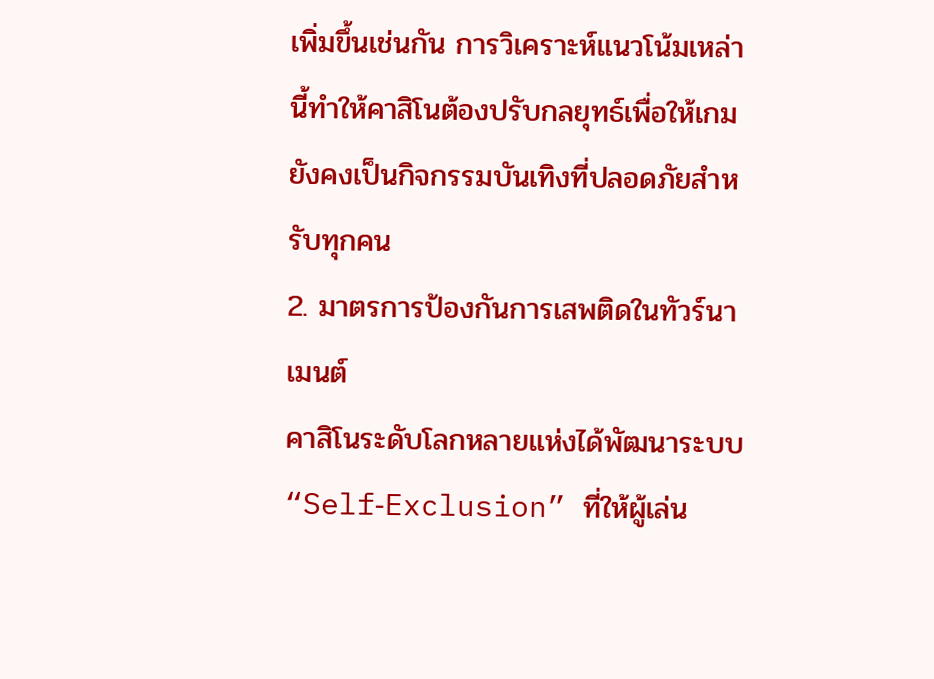เพิ่มขึ้นเช่นกัน การวิเคราะห์แนวโน้มเหล่านี้ทำให้คาสิโนต้องปรับกลยุทธ์เพื่อให้เกมยังคงเป็นกิจกรรมบันเทิงที่ปลอดภัยสำหรับทุกคน
2. มาตรการป้องกันการเสพติดในทัวร์นาเมนต์
คาสิโนระดับโลกหลายแห่งได้พัฒนาระบบ “Self‑Exclusion” ที่ให้ผู้เล่น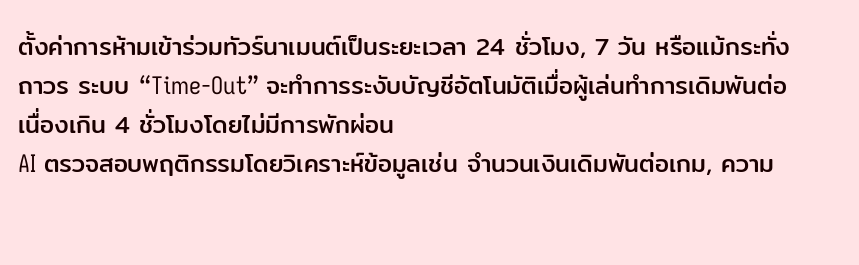ตั้งค่าการห้ามเข้าร่วมทัวร์นาเมนต์เป็นระยะเวลา 24 ชั่วโมง, 7 วัน หรือแม้กระทั่งถาวร ระบบ “Time‑Out” จะทำการระงับบัญชีอัตโนมัติเมื่อผู้เล่นทำการเดิมพันต่อเนื่องเกิน 4 ชั่วโมงโดยไม่มีการพักผ่อน
AI ตรวจสอบพฤติกรรมโดยวิเคราะห์ข้อมูลเช่น จำนวนเงินเดิมพันต่อเกม, ความ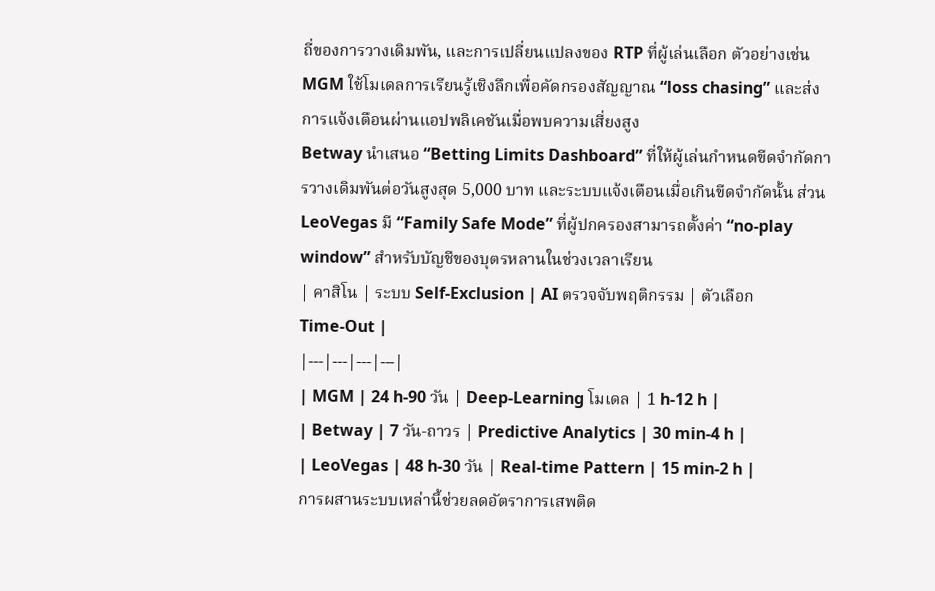ถี่ของการวางเดิมพัน, และการเปลี่ยนแปลงของ RTP ที่ผู้เล่นเลือก ตัวอย่างเช่น MGM ใช้โมเดลการเรียนรู้เชิงลึกเพื่อคัดกรองสัญญาณ “loss chasing” และส่งการแจ้งเตือนผ่านแอปพลิเคชันเมื่อพบความเสี่ยงสูง
Betway นำเสนอ “Betting Limits Dashboard” ที่ให้ผู้เล่นกำหนดขีดจำกัดการวางเดิมพันต่อวันสูงสุด 5,000 บาท และระบบแจ้งเตือนเมื่อเกินขีดจำกัดนั้น ส่วน LeoVegas มี “Family Safe Mode” ที่ผู้ปกครองสามารถตั้งค่า “no‑play window” สำหรับบัญชีของบุตรหลานในช่วงเวลาเรียน
| คาสิโน | ระบบ Self‑Exclusion | AI ตรวจจับพฤติกรรม | ตัวเลือก Time‑Out |
|---|---|---|---|
| MGM | 24 h‑90 วัน | Deep‑Learning โมเดล | 1 h‑12 h |
| Betway | 7 วัน‑ถาวร | Predictive Analytics | 30 min‑4 h |
| LeoVegas | 48 h‑30 วัน | Real‑time Pattern | 15 min‑2 h |
การผสานระบบเหล่านี้ช่วยลดอัตราการเสพติด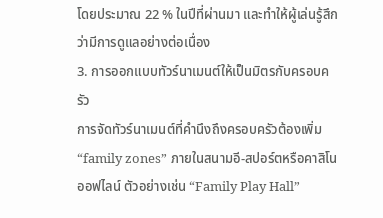โดยประมาณ 22 % ในปีที่ผ่านมา และทำให้ผู้เล่นรู้สึกว่ามีการดูแลอย่างต่อเนื่อง
3. การออกแบบทัวร์นาเมนต์ให้เป็นมิตรกับครอบครัว
การจัดทัวร์นาเมนต์ที่คำนึงถึงครอบครัวต้องเพิ่ม “family zones” ภายในสนามอี‑สปอร์ตหรือคาสิโนออฟไลน์ ตัวอย่างเช่น “Family Play Hall”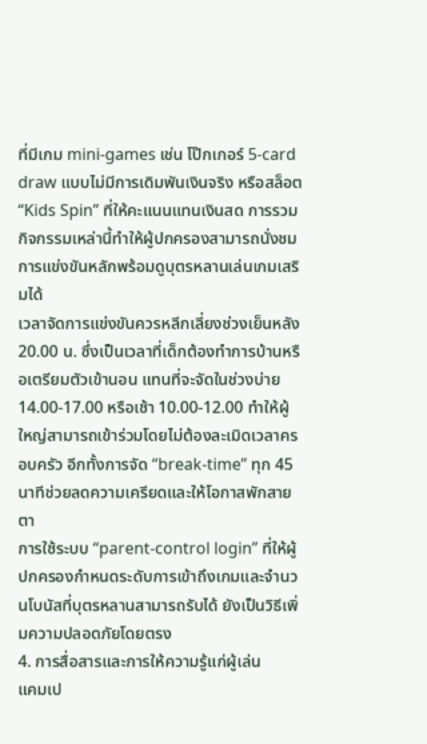ที่มีเกม mini‑games เช่น โป๊กเกอร์ 5‑card draw แบบไม่มีการเดิมพันเงินจริง หรือสล็อต “Kids Spin” ที่ให้คะแนนแทนเงินสด การรวมกิจกรรมเหล่านี้ทำให้ผู้ปกครองสามารถนั่งชมการแข่งขันหลักพร้อมดูบุตรหลานเล่นเกมเสริมได้
เวลาจัดการแข่งขันควรหลีกเลี่ยงช่วงเย็นหลัง 20.00 น. ซึ่งเป็นเวลาที่เด็กต้องทำการบ้านหรือเตรียมตัวเข้านอน แทนที่จะจัดในช่วงบ่าย 14.00‑17.00 หรือเช้า 10.00‑12.00 ทำให้ผู้ใหญ่สามารถเข้าร่วมโดยไม่ต้องละเมิดเวลาครอบครัว อีกทั้งการจัด “break‑time” ทุก 45 นาทีช่วยลดความเครียดและให้โอกาสพักสายตา
การใช้ระบบ “parent‑control login” ที่ให้ผู้ปกครองกำหนดระดับการเข้าถึงเกมและจำนวนโบนัสที่บุตรหลานสามารถรับได้ ยังเป็นวิธีเพิ่มความปลอดภัยโดยตรง
4. การสื่อสารและการให้ความรู้แก่ผู้เล่น
แคมเป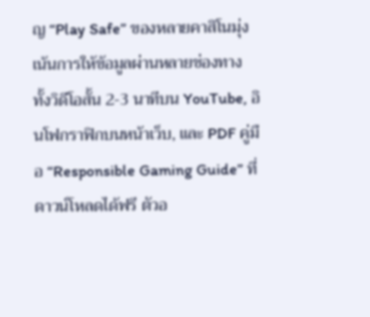ญ “Play Safe” ของหลายคาสิโนมุ่งเน้นการให้ข้อมูลผ่านหลายช่องทาง ทั้งวิดีโอสั้น 2‑3 นาทีบน YouTube, อินโฟกราฟิกบนหน้าเว็บ, และ PDF คู่มือ “Responsible Gaming Guide” ที่ดาวน์โหลดได้ฟรี ตัวอ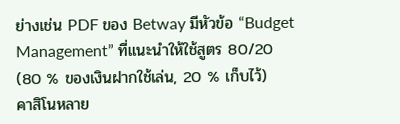ย่างเช่น PDF ของ Betway มีหัวข้อ “Budget Management” ที่แนะนำให้ใช้สูตร 80/20 (80 % ของเงินฝากใช้เล่น, 20 % เก็บไว้)
คาสิโนหลาย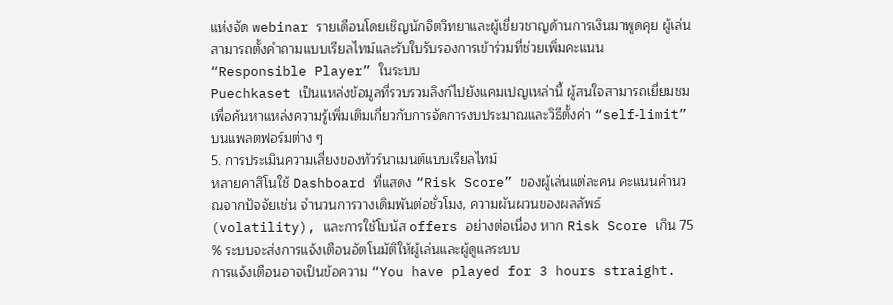แห่งจัด webinar รายเดือนโดยเชิญนักจิตวิทยาและผู้เชี่ยวชาญด้านการเงินมาพูดคุย ผู้เล่นสามารถตั้งคำถามแบบเรียลไทม์และรับใบรับรองการเข้าร่วมที่ช่วยเพิ่มคะแนน “Responsible Player” ในระบบ
Puechkaset เป็นแหล่งข้อมูลที่รวบรวมลิงก์ไปยังแคมเปญเหล่านี้ ผู้สนใจสามารถเยี่ยมชมเพื่อค้นหาแหล่งความรู้เพิ่มเติมเกี่ยวกับการจัดการงบประมาณและวิธีตั้งค่า “self‑limit” บนแพลตฟอร์มต่าง ๆ
5. การประเมินความเสี่ยงของทัวร์นาเมนต์แบบเรียลไทม์
หลายคาสิโนใช้ Dashboard ที่แสดง “Risk Score” ของผู้เล่นแต่ละคน คะแนนคำนวณจากปัจจัยเช่น จำนวนการวางเดิมพันต่อชั่วโมง, ความผันผวนของผลลัพธ์ (volatility), และการใช้โบนัส offers อย่างต่อเนื่อง หาก Risk Score เกิน 75 % ระบบจะส่งการแจ้งเตือนอัตโนมัติให้ผู้เล่นและผู้ดูแลระบบ
การแจ้งเตือนอาจเป็นข้อความ “You have played for 3 hours straight.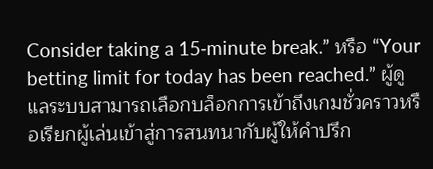Consider taking a 15‑minute break.” หรือ “Your betting limit for today has been reached.” ผู้ดูแลระบบสามารถเลือกบล็อกการเข้าถึงเกมชั่วคราวหรือเรียกผู้เล่นเข้าสู่การสนทนากับผู้ให้คำปรึก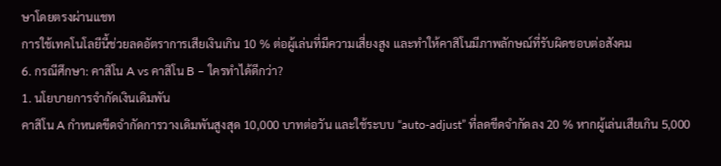ษาโดยตรงผ่านแชท
การใช้เทคโนโลยีนี้ช่วยลดอัตราการเสียเงินเกิน 10 % ต่อผู้เล่นที่มีความเสี่ยงสูง และทำให้คาสิโนมีภาพลักษณ์ที่รับผิดชอบต่อสังคม
6. กรณีศึกษา: คาสิโน A vs คาสิโน B – ใครทำได้ดีกว่า?
1. นโยบายการจำกัดเงินเดิมพัน
คาสิโน A กำหนดขีดจำกัดการวางเดิมพันสูงสุด 10,000 บาทต่อวัน และใช้ระบบ “auto‑adjust” ที่ลดขีดจำกัดลง 20 % หากผู้เล่นเสียเกิน 5,000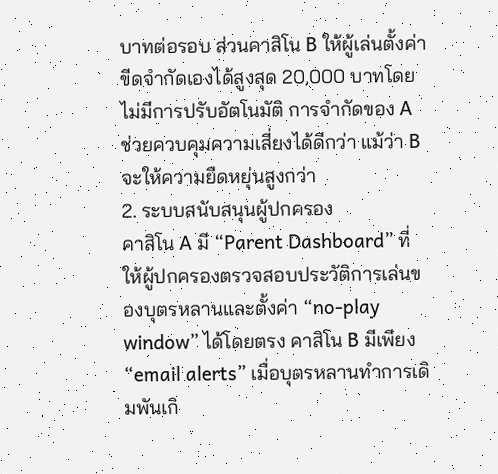บาทต่อรอบ ส่วนคาสิโน B ให้ผู้เล่นตั้งค่าขีดจำกัดเองได้สูงสุด 20,000 บาทโดยไม่มีการปรับอัตโนมัติ การจำกัดของ A ช่วยควบคุมความเสี่ยงได้ดีกว่า แม้ว่า B จะให้ความยืดหยุ่นสูงกว่า
2. ระบบสนับสนุนผู้ปกครอง
คาสิโน A มี “Parent Dashboard” ที่ให้ผู้ปกครองตรวจสอบประวัติการเล่นของบุตรหลานและตั้งค่า “no‑play window” ได้โดยตรง คาสิโน B มีเพียง “email alerts” เมื่อบุตรหลานทำการเดิมพันเกิ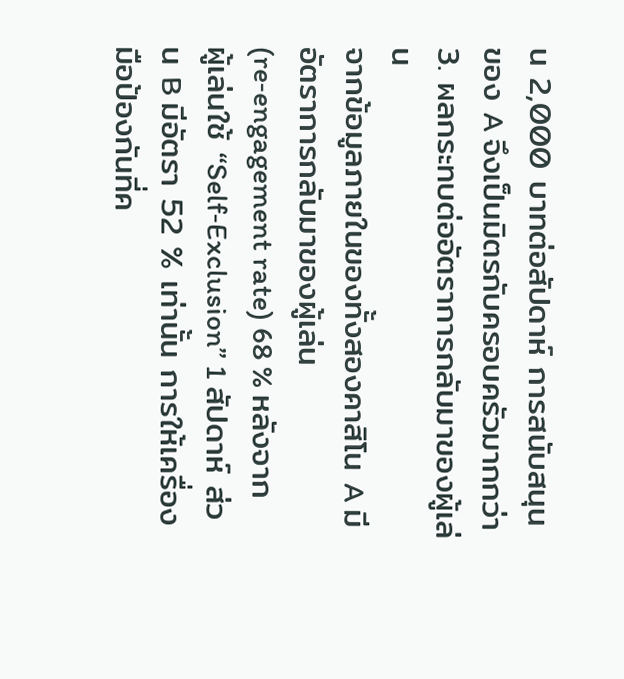น 2,000 บาทต่อสัปดาห์ การสนับสนุนของ A จึงเป็นมิตรกับครอบครัวมากกว่า
3. ผลกระทบต่ออัตราการกลับมาของผู้เล่น
จากข้อมูลภายในของทั้งสองคาสิโน A มีอัตราการกลับมาของผู้เล่น (re‑engagement rate) 68 % หลังจากผู้เล่นใช้ “Self‑Exclusion” 1 สัปดาห์ ส่วน B มีอัตรา 52 % เท่านั้น การให้เครื่องมือป้องกันที่ค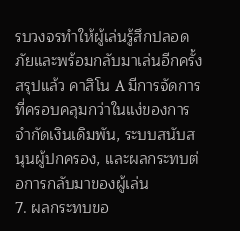รบวงจรทำให้ผู้เล่นรู้สึกปลอดภัยและพร้อมกลับมาเล่นอีกครั้ง
สรุปแล้ว คาสิโน A มีการจัดการที่ครอบคลุมกว่าในแง่ของการจำกัดเงินเดิมพัน, ระบบสนับสนุนผู้ปกครอง, และผลกระทบต่อการกลับมาของผู้เล่น
7. ผลกระทบขอ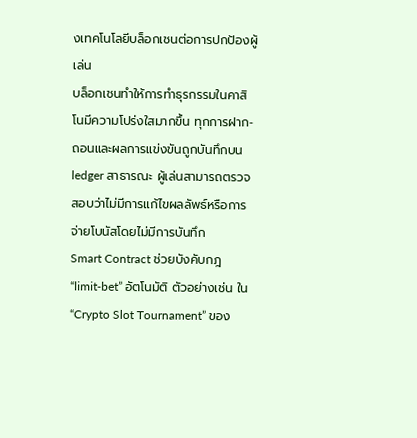งเทคโนโลยีบล็อกเชนต่อการปกป้องผู้เล่น
บล็อกเชนทำให้การทำธุรกรรมในคาสิโนมีความโปร่งใสมากขึ้น ทุกการฝาก‑ถอนและผลการแข่งขันถูกบันทึกบน ledger สาธารณะ ผู้เล่นสามารถตรวจสอบว่าไม่มีการแก้ไขผลลัพธ์หรือการจ่ายโบนัสโดยไม่มีการบันทึก
Smart Contract ช่วยบังคับกฎ “limit‑bet” อัตโนมัติ ตัวอย่างเช่น ใน “Crypto Slot Tournament” ของ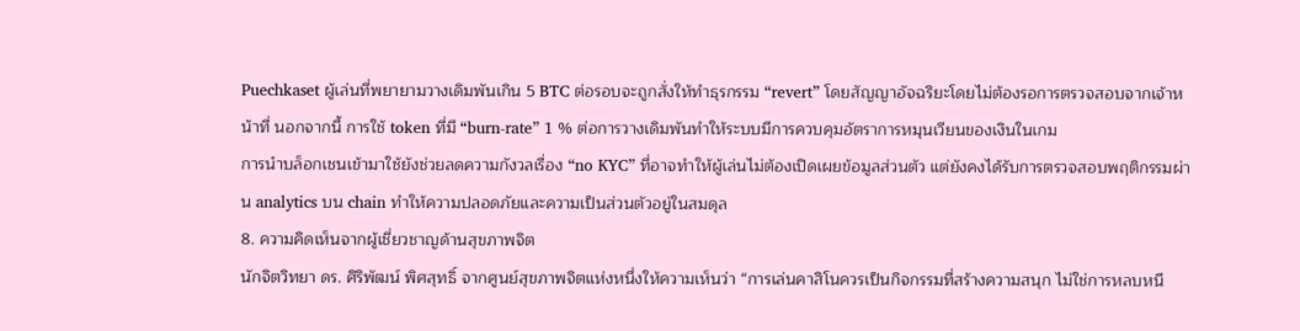Puechkaset ผู้เล่นที่พยายามวางเดิมพันเกิน 5 BTC ต่อรอบจะถูกสั่งให้ทำธุรกรรม “revert” โดยสัญญาอัจฉริยะโดยไม่ต้องรอการตรวจสอบจากเจ้าหน้าที่ นอกจากนี้ การใช้ token ที่มี “burn‑rate” 1 % ต่อการวางเดิมพันทำให้ระบบมีการควบคุมอัตราการหมุนเวียนของเงินในเกม
การนำบล็อกเชนเข้ามาใช้ยังช่วยลดความกังวลเรื่อง “no KYC” ที่อาจทำให้ผู้เล่นไม่ต้องเปิดเผยข้อมูลส่วนตัว แต่ยังคงได้รับการตรวจสอบพฤติกรรมผ่าน analytics บน chain ทำให้ความปลอดภัยและความเป็นส่วนตัวอยู่ในสมดุล
8. ความคิดเห็นจากผู้เชี่ยวชาญด้านสุขภาพจิต
นักจิตวิทยา ดร. ศิริพัฒน์ พิศสุทธิ์ จากศูนย์สุขภาพจิตแห่งหนึ่งให้ความเห็นว่า “การเล่นคาสิโนควรเป็นกิจกรรมที่สร้างความสนุก ไม่ใช่การหลบหนี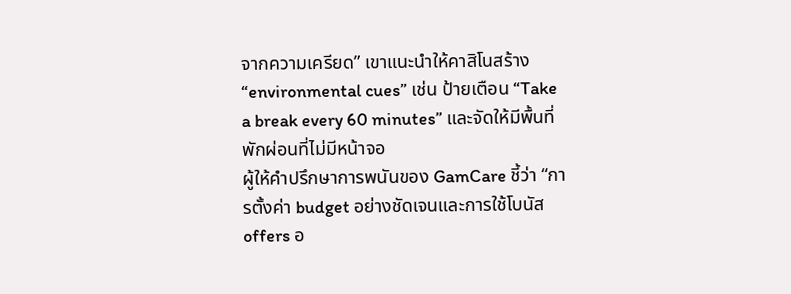จากความเครียด” เขาแนะนำให้คาสิโนสร้าง “environmental cues” เช่น ป้ายเตือน “Take a break every 60 minutes” และจัดให้มีพื้นที่พักผ่อนที่ไม่มีหน้าจอ
ผู้ให้คำปรึกษาการพนันของ GamCare ชี้ว่า “การตั้งค่า budget อย่างชัดเจนและการใช้โบนัส offers อ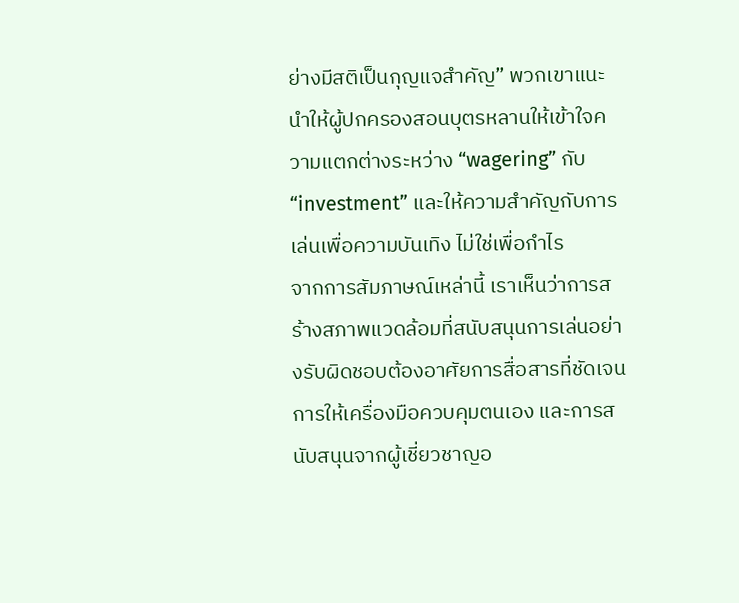ย่างมีสติเป็นกุญแจสำคัญ” พวกเขาแนะนำให้ผู้ปกครองสอนบุตรหลานให้เข้าใจความแตกต่างระหว่าง “wagering” กับ “investment” และให้ความสำคัญกับการเล่นเพื่อความบันเทิง ไม่ใช่เพื่อกำไร
จากการสัมภาษณ์เหล่านี้ เราเห็นว่าการสร้างสภาพแวดล้อมที่สนับสนุนการเล่นอย่างรับผิดชอบต้องอาศัยการสื่อสารที่ชัดเจน การให้เครื่องมือควบคุมตนเอง และการสนับสนุนจากผู้เชี่ยวชาญอ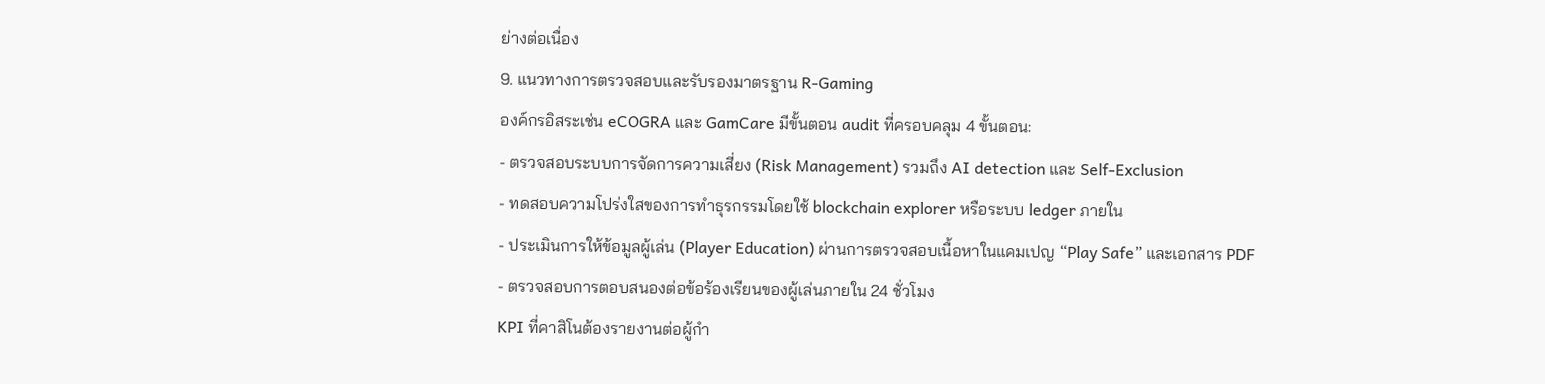ย่างต่อเนื่อง
9. แนวทางการตรวจสอบและรับรองมาตรฐาน R‑Gaming
องค์กรอิสระเช่น eCOGRA และ GamCare มีขั้นตอน audit ที่ครอบคลุม 4 ขั้นตอน:
- ตรวจสอบระบบการจัดการความเสี่ยง (Risk Management) รวมถึง AI detection และ Self‑Exclusion
- ทดสอบความโปร่งใสของการทำธุรกรรมโดยใช้ blockchain explorer หรือระบบ ledger ภายใน
- ประเมินการให้ข้อมูลผู้เล่น (Player Education) ผ่านการตรวจสอบเนื้อหาในแคมเปญ “Play Safe” และเอกสาร PDF
- ตรวจสอบการตอบสนองต่อข้อร้องเรียนของผู้เล่นภายใน 24 ชั่วโมง
KPI ที่คาสิโนต้องรายงานต่อผู้กำ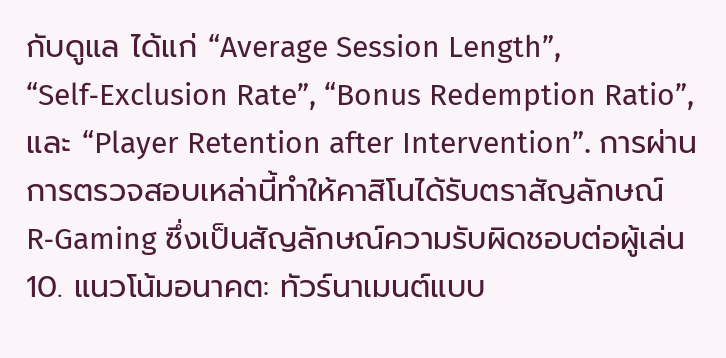กับดูแล ได้แก่ “Average Session Length”, “Self‑Exclusion Rate”, “Bonus Redemption Ratio”, และ “Player Retention after Intervention”. การผ่านการตรวจสอบเหล่านี้ทำให้คาสิโนได้รับตราสัญลักษณ์ R‑Gaming ซึ่งเป็นสัญลักษณ์ความรับผิดชอบต่อผู้เล่น
10. แนวโน้มอนาคต: ทัวร์นาเมนต์แบบ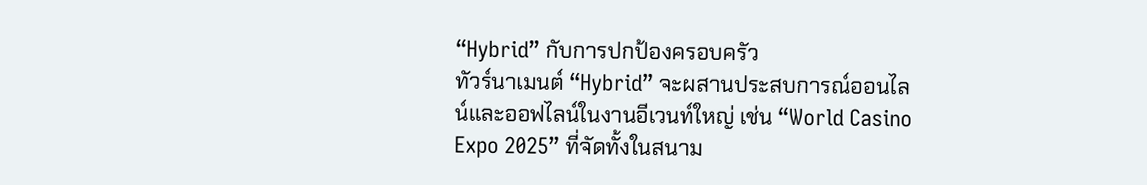“Hybrid” กับการปกป้องครอบครัว
ทัวร์นาเมนต์ “Hybrid” จะผสานประสบการณ์ออนไลน์และออฟไลน์ในงานอีเวนท์ใหญ่ เช่น “World Casino Expo 2025” ที่จัดทั้งในสนาม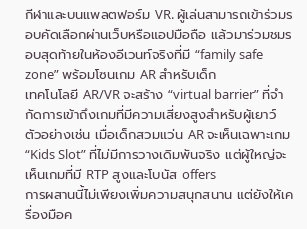กีฬาและบนแพลตฟอร์ม VR. ผู้เล่นสามารถเข้าร่วมรอบคัดเลือกผ่านเว็บหรือแอปมือถือ แล้วมาร่วมชมรอบสุดท้ายในห้องอีเวนท์จริงที่มี “family safe zone” พร้อมโซนเกม AR สำหรับเด็ก
เทคโนโลยี AR/VR จะสร้าง “virtual barrier” ที่จำกัดการเข้าถึงเกมที่มีความเสี่ยงสูงสำหรับผู้เยาว์ ตัวอย่างเช่น เมื่อเด็กสวมแว่น AR จะเห็นเฉพาะเกม “Kids Slot” ที่ไม่มีการวางเดิมพันจริง แต่ผู้ใหญ่จะเห็นเกมที่มี RTP สูงและโบนัส offers
การผสานนี้ไม่เพียงเพิ่มความสนุกสนาน แต่ยังให้เครื่องมือค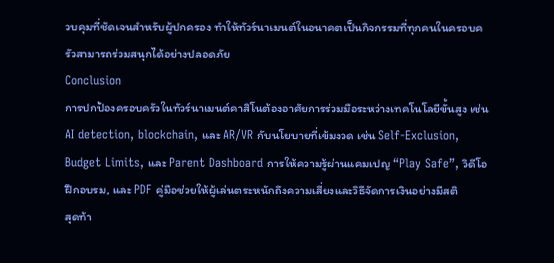วบคุมที่ชัดเจนสำหรับผู้ปกครอง ทำให้ทัวร์นาเมนต์ในอนาคตเป็นกิจกรรมที่ทุกคนในครอบครัวสามารถร่วมสนุกได้อย่างปลอดภัย
Conclusion
การปกป้องครอบครัวในทัวร์นาเมนต์คาสิโนต้องอาศัยการร่วมมือระหว่างเทคโนโลยีขั้นสูง เช่น AI detection, blockchain, และ AR/VR กับนโยบายที่เข้มงวด เช่น Self‑Exclusion, Budget Limits, และ Parent Dashboard การให้ความรู้ผ่านแคมเปญ “Play Safe”, วิดีโอฝึกอบรม, และ PDF คู่มือช่วยให้ผู้เล่นตระหนักถึงความเสี่ยงและวิธีจัดการเงินอย่างมีสติ
สุดท้า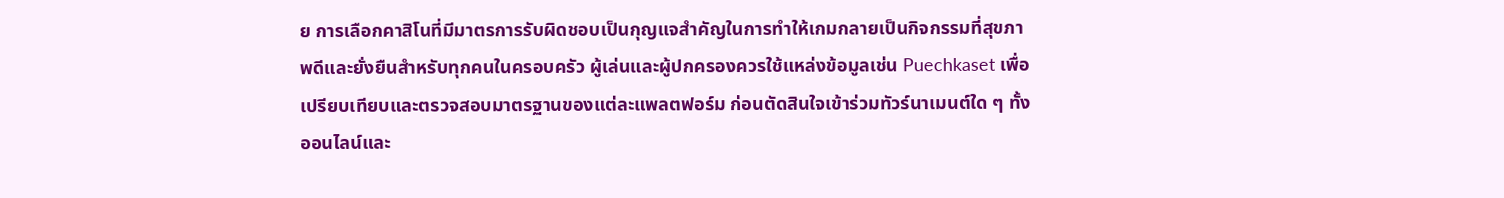ย การเลือกคาสิโนที่มีมาตรการรับผิดชอบเป็นกุญแจสำคัญในการทำให้เกมกลายเป็นกิจกรรมที่สุขภาพดีและยั่งยืนสำหรับทุกคนในครอบครัว ผู้เล่นและผู้ปกครองควรใช้แหล่งข้อมูลเช่น Puechkaset เพื่อเปรียบเทียบและตรวจสอบมาตรฐานของแต่ละแพลตฟอร์ม ก่อนตัดสินใจเข้าร่วมทัวร์นาเมนต์ใด ๆ ทั้งออนไลน์และ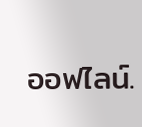ออฟไลน์.